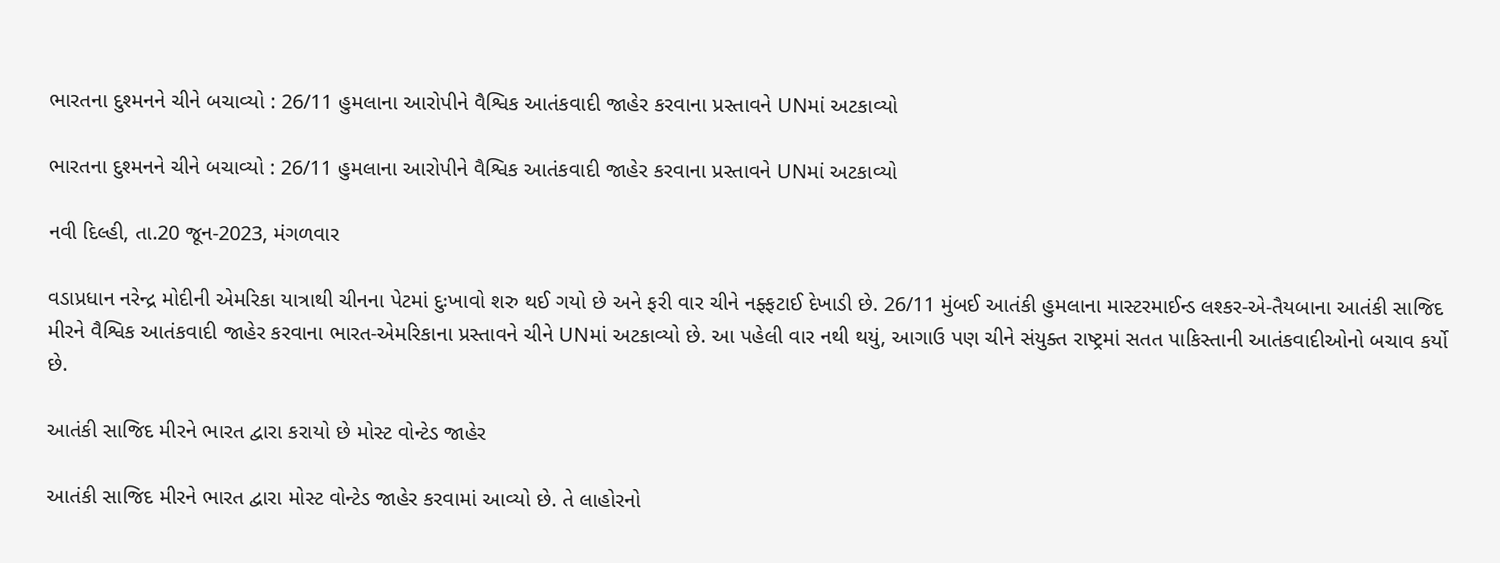ભારતના દુશ્મનને ચીને બચાવ્યો : 26/11 હુમલાના આરોપીને વૈશ્વિક આતંકવાદી જાહેર કરવાના પ્રસ્તાવને UNમાં અટકાવ્યો

ભારતના દુશ્મનને ચીને બચાવ્યો : 26/11 હુમલાના આરોપીને વૈશ્વિક આતંકવાદી જાહેર કરવાના પ્રસ્તાવને UNમાં અટકાવ્યો

નવી દિલ્હી, તા.20 જૂન-2023, મંગળવાર

વડાપ્રધાન નરેન્દ્ર મોદીની એમરિકા યાત્રાથી ચીનના પેટમાં દુઃખાવો શરુ થઈ ગયો છે અને ફરી વાર ચીને નફ્ફટાઈ દેખાડી છે. 26/11 મુંબઈ આતંકી હુમલાના માસ્ટરમાઈન્ડ લશ્કર-એ-તૈયબાના આતંકી સાજિદ મીરને વૈશ્વિક આતંકવાદી જાહેર કરવાના ભારત-એમરિકાના પ્રસ્તાવને ચીને UNમાં અટકાવ્યો છે. આ પહેલી વાર નથી થયું, આગાઉ પણ ચીને સંયુક્ત રાષ્ટ્રમાં સતત પાકિસ્તાની આતંકવાદીઓનો બચાવ કર્યો છે.

આતંકી સાજિદ મીરને ભારત દ્વારા કરાયો છે મોસ્ટ વોન્ટેડ જાહેર

આતંકી સાજિદ મીરને ભારત દ્વારા મોસ્ટ વોન્ટેડ જાહેર કરવામાં આવ્યો છે. તે લાહોરનો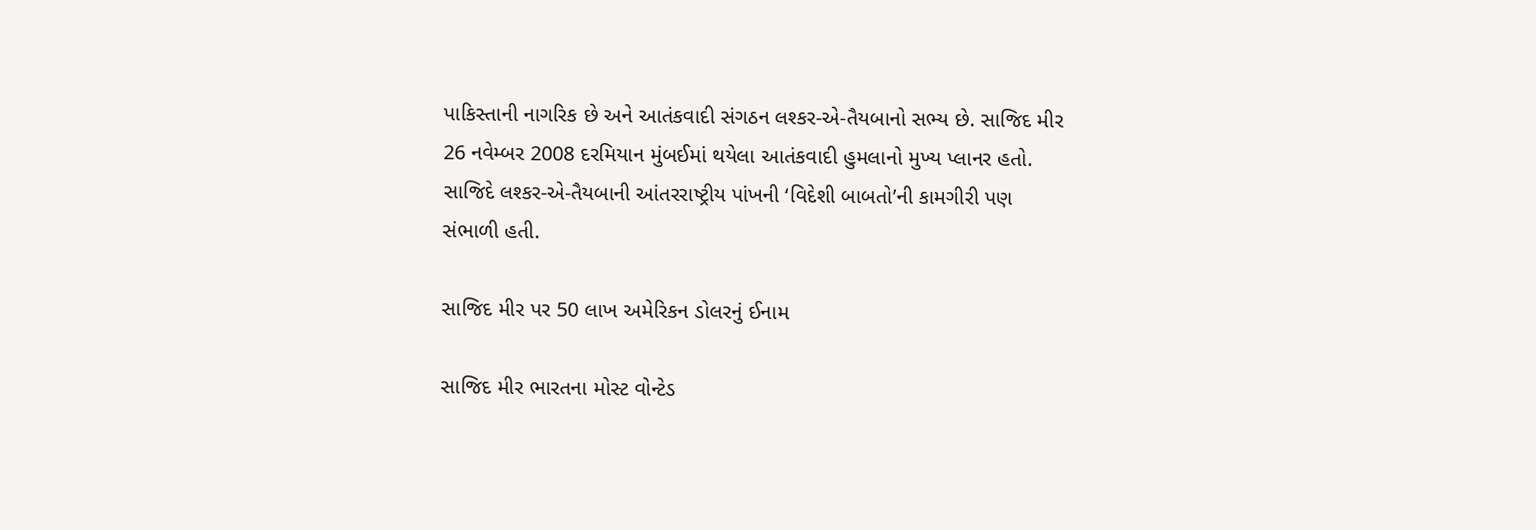પાકિસ્તાની નાગરિક છે અને આતંકવાદી સંગઠન લશ્કર-એ-તૈયબાનો સભ્ય છે. સાજિદ મીર 26 નવેમ્બર 2008 દરમિયાન મુંબઈમાં થયેલા આતંકવાદી હુમલાનો મુખ્ય પ્લાનર હતો. સાજિદે લશ્કર-એ-તૈયબાની આંતરરાષ્ટ્રીય પાંખની ‘વિદેશી બાબતો’ની કામગીરી પણ સંભાળી હતી.

સાજિદ મીર પર 50 લાખ અમેરિકન ડોલરનું ઈનામ

સાજિદ મીર ભારતના મોસ્ટ વોન્ટેડ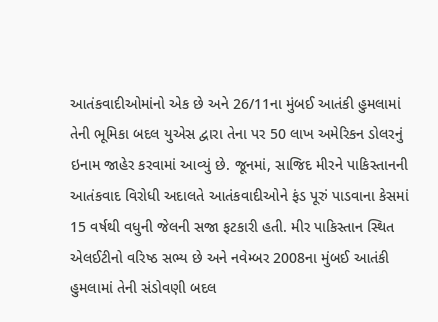આતંકવાદીઓમાંનો એક છે અને 26/11ના મુંબઈ આતંકી હુમલામાં તેની ભૂમિકા બદલ યુએસ દ્વારા તેના પર 50 લાખ અમેરિકન ડોલરનું ઇનામ જાહેર કરવામાં આવ્યું છે. જૂનમાં, સાજિદ મીરને પાકિસ્તાનની આતંકવાદ વિરોધી અદાલતે આતંકવાદીઓને ફંડ પૂરું પાડવાના કેસમાં 15 વર્ષથી વધુની જેલની સજા ફટકારી હતી. મીર પાકિસ્તાન સ્થિત એલઈટીનો વરિષ્ઠ સભ્ય છે અને નવેમ્બર 2008ના મુંબઈ આતંકી હુમલામાં તેની સંડોવણી બદલ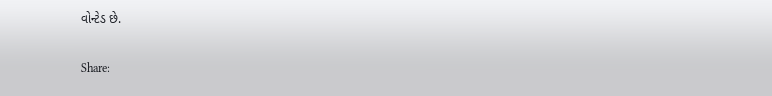વોન્ટેડ છે.

Share: